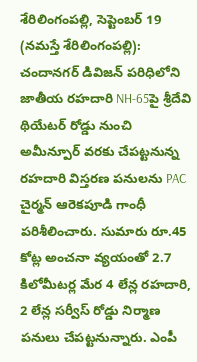శేరిలింగంపల్లి, సెప్టెంబర్ 19 (నమస్తే శేరిలింగంపల్లి): చందానగర్ డివిజన్ పరిధిలోని జాతీయ రహదారి NH-65పై శ్రీదేవి థియేటర్ రోడ్డు నుంచి అమీన్పూర్ వరకు చేపట్టనున్న రహదారి విస్తరణ పనులను PAC చైర్మన్ ఆరెకపూడి గాంధీ పరిశీలించారు. సుమారు రూ.45 కోట్ల అంచనా వ్యయంతో 2.7 కిలోమీటర్ల మేర 4 లేన్ల రహదారి, 2 లేన్ల సర్వీస్ రోడ్డు నిర్మాణ పనులు చేపట్టనున్నారు. ఎంపీ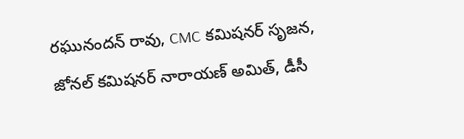రఘునందన్ రావు, CMC కమిషనర్ సృజన, జోనల్ కమిషనర్ నారాయణ్ అమిత్, డీసీ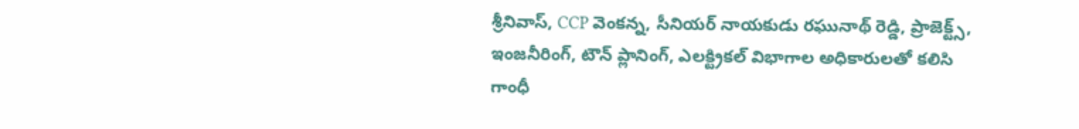శ్రీనివాస్, CCP వెంకన్న, సీనియర్ నాయకుడు రఘునాథ్ రెడ్డి, ప్రాజెక్ట్స్, ఇంజనీరింగ్, టౌన్ ప్లానింగ్, ఎలక్ట్రికల్ విభాగాల అధికారులతో కలిసి గాంధీ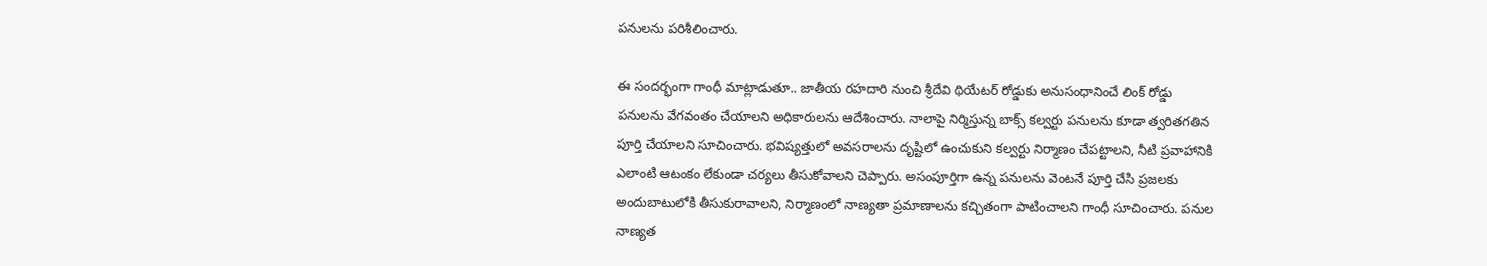పనులను పరిశీలించారు.

ఈ సందర్భంగా గాంధీ మాట్లాడుతూ.. జాతీయ రహదారి నుంచి శ్రీదేవి థియేటర్ రోడ్డుకు అనుసంధానించే లింక్ రోడ్డు పనులను వేగవంతం చేయాలని అధికారులను ఆదేశించారు. నాలాపై నిర్మిస్తున్న బాక్స్ కల్వర్టు పనులను కూడా త్వరితగతిన పూర్తి చేయాలని సూచించారు. భవిష్యత్తులో అవసరాలను దృష్టిలో ఉంచుకుని కల్వర్టు నిర్మాణం చేపట్టాలని, నీటి ప్రవాహానికి ఎలాంటి ఆటంకం లేకుండా చర్యలు తీసుకోవాలని చెప్పారు. అసంపూర్తిగా ఉన్న పనులను వెంటనే పూర్తి చేసి ప్రజలకు అందుబాటులోకి తీసుకురావాలని, నిర్మాణంలో నాణ్యతా ప్రమాణాలను కచ్చితంగా పాటించాలని గాంధీ సూచించారు. పనుల నాణ్యత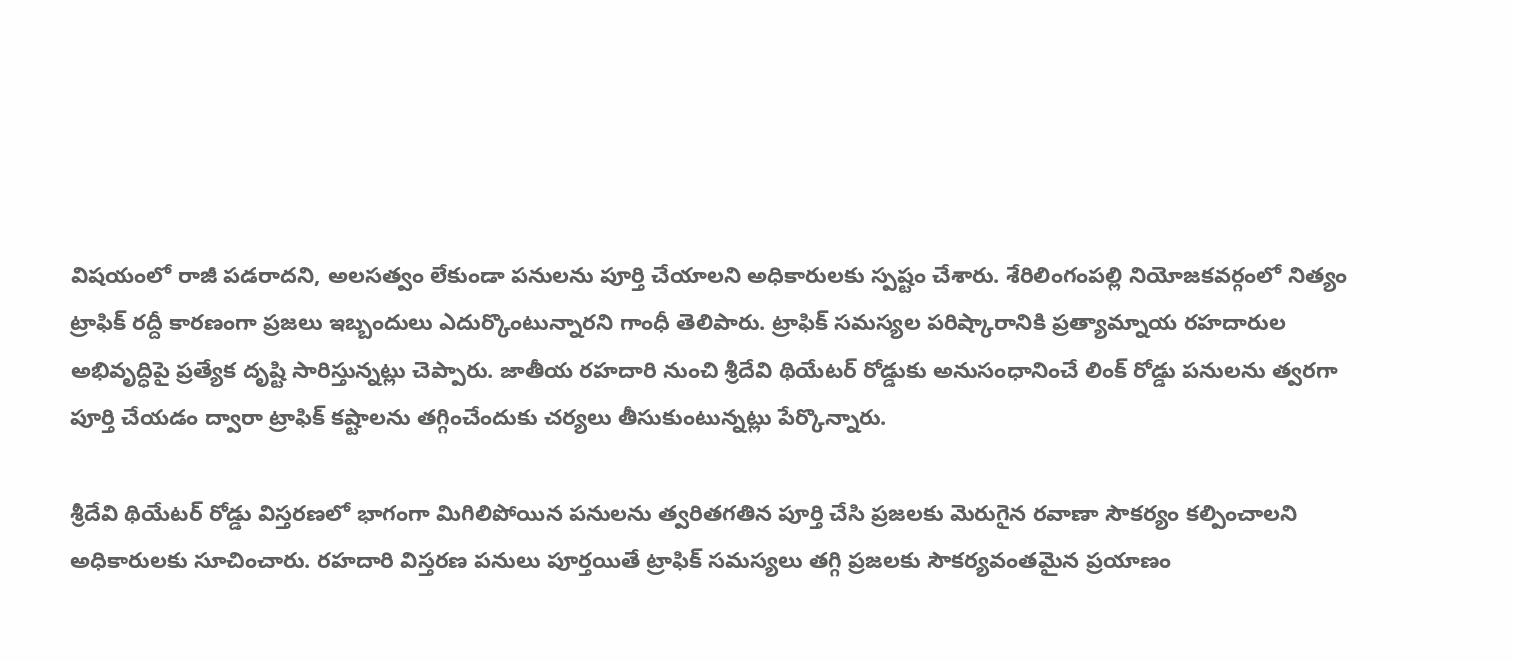విషయంలో రాజీ పడరాదని, అలసత్వం లేకుండా పనులను పూర్తి చేయాలని అధికారులకు స్పష్టం చేశారు. శేరిలింగంపల్లి నియోజకవర్గంలో నిత్యం ట్రాఫిక్ రద్దీ కారణంగా ప్రజలు ఇబ్బందులు ఎదుర్కొంటున్నారని గాంధీ తెలిపారు. ట్రాఫిక్ సమస్యల పరిష్కారానికి ప్రత్యామ్నాయ రహదారుల అభివృద్ధిపై ప్రత్యేక దృష్టి సారిస్తున్నట్లు చెప్పారు. జాతీయ రహదారి నుంచి శ్రీదేవి థియేటర్ రోడ్డుకు అనుసంధానించే లింక్ రోడ్డు పనులను త్వరగా పూర్తి చేయడం ద్వారా ట్రాఫిక్ కష్టాలను తగ్గించేందుకు చర్యలు తీసుకుంటున్నట్లు పేర్కొన్నారు.

శ్రీదేవి థియేటర్ రోడ్డు విస్తరణలో భాగంగా మిగిలిపోయిన పనులను త్వరితగతిన పూర్తి చేసి ప్రజలకు మెరుగైన రవాణా సౌకర్యం కల్పించాలని అధికారులకు సూచించారు. రహదారి విస్తరణ పనులు పూర్తయితే ట్రాఫిక్ సమస్యలు తగ్గి ప్రజలకు సౌకర్యవంతమైన ప్రయాణం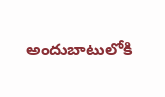అందుబాటులోకి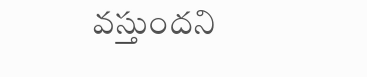వస్తుందని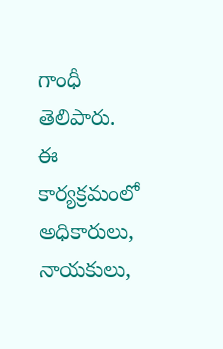గాంధీ తెలిపారు. ఈ కార్యక్రమంలో అధికారులు, నాయకులు,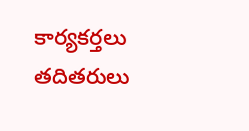కార్యకర్తలు తదితరులు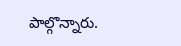పాల్గొన్నారు.